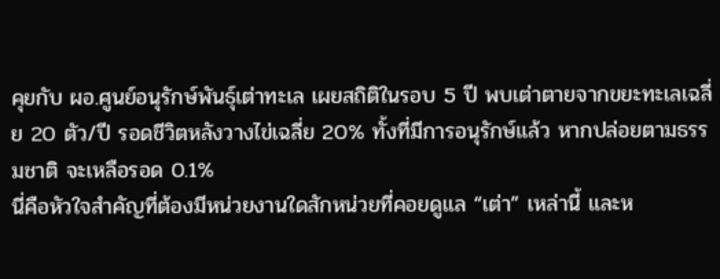คุยกับ ผอ.ศูนย์อนุรักษ์พันธุ์เต่าทะเล เผยสถิติในรอบ 5 ปี พบเต่าตายจากขยะทะเลเฉลี่ย 20 ตัว/ปี รอดชีวิตหลังวางไข่เฉลี่ย 20% ทั้งที่มีการอนุรักษ์แล้ว หากปล่อยตามธรรมชาติ จะเหลือรอด 0.1%
นี่คือหัวใจสำคัญที่ต้องมีหน่วยงานใดสักหน่วยที่คอยดูแล “เต่า” เหล่านี้ และห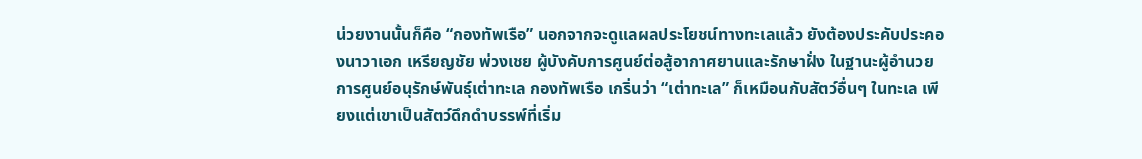น่วยงานนั้นก็คือ “กองทัพเรือ” นอกจากจะดูแลผลประโยชน์ทางทะเลแล้ว ยังต้องประคับประคองนาวาเอก เหรียญชัย พ่วงเชย ผู้บังคับการศูนย์ต่อสู้อากาศยานและรักษาฝั่ง ในฐานะผู้อำนวยการศูนย์อนุรักษ์พันธุ์เต่าทะเล กองทัพเรือ เกริ่นว่า “เต่าทะเล” ก็เหมือนกับสัตว์อื่นๆ ในทะเล เพียงแต่เขาเป็นสัตว์ดึกดำบรรพ์ที่เริ่ม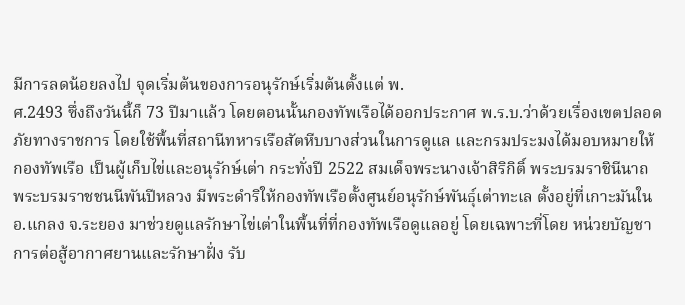มีการลดน้อยลงไป จุดเริ่มต้นของการอนุรักษ์เริ่มต้นตั้งแต่ พ.
ศ.2493 ซึ่งถึงวันนี้ก็ 73 ปีมาแล้ว โดยตอนนั้นกองทัพเรือได้ออกประกาศ พ.ร.บ.ว่าด้วยเรื่องเขตปลอดภัยทางราชการ โดยใช้พื้นที่สถานีทหารเรือสัตหีบบางส่วนในการดูแล และกรมประมงได้มอบหมายให้ กองทัพเรือ เป็นผู้เก็บไข่และอนุรักษ์เต่า กระทั่งปี 2522 สมเด็จพระนางเจ้าสิริกิติ์ พระบรมราชินีนาถ พระบรมราชชนนีพันปีหลวง มีพระดำริให้กองทัพเรือตั้งศูนย์อนุรักษ์พันธุ์เต่าทะเล ตั้งอยู่ที่เกาะมันใน อ.แกลง จ.ระยอง มาช่วยดูแลรักษาไข่เต่าในพื้นที่ที่กองทัพเรือดูแลอยู่ โดยเฉพาะที่โดย หน่วยบัญชาการต่อสู้อากาศยานและรักษาฝั่ง รับ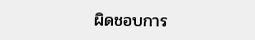ผิดชอบการ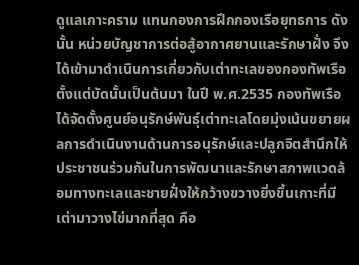ดูแลเกาะคราม แทนกองการฝึกกองเรือยุทธการ ดังนั้น หน่วยบัญชาการต่อสู้อากาศยานและรักษาฝั่ง จึงได้เข้ามาดำเนินการเกี่ยวกับเต่าทะเลของกองทัพเรือตั้งแต่บัดนั้นเป็นต้นมา ในปี พ.ศ.2535 กองทัพเรือได้จัดตั้งศูนย์อนุรักษ์พันธุ์เต่าทะเลโดยมุ่งเน้นขยายผลการดำเนินงานด้านการอนุรักษ์และปลูกจิตสำนึกให้ประชาชนร่วมกันในการพัฒนาและรักษาสภาพแวดล้อมทางทะเลและชายฝั่งให้กว้างขวางยิ่งขึ้นเกาะที่มีเต่ามาวางไข่มากที่สุด คือ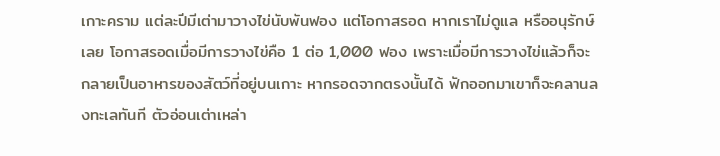เกาะคราม แต่ละปีมีเต่ามาวางไข่นับพันฟอง แต่โอกาสรอด หากเราไม่ดูแล หรืออนุรักษ์เลย โอกาสรอดเมื่อมีการวางไข่คือ 1 ต่อ 1,000 ฟอง เพราะเมื่อมีการวางไข่แล้วก็จะกลายเป็นอาหารของสัตว์ที่อยู่บนเกาะ หากรอดจากตรงนั้นได้ ฟักออกมาเขาก็จะคลานลงทะเลทันที ตัวอ่อนเต่าเหล่า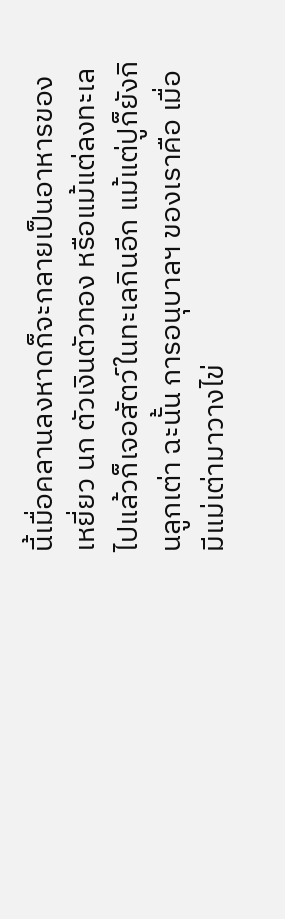นี้เมื่อคลานลงหาดก็จะกลายเป็นอาหารของเหยี่ยว นก ตัวเงินตัวทอง หรือแม้แต่ลงทะเลไปแล้วก็เจอสัตว์ในทะเลกินอีก แม้แต่ปูก็ยังกินลูกเต่า ฉะนั้น การอนุบาลฯ ของเราคือ เมื่อมีแม่เต่ามาวางไข่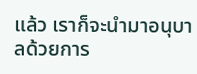แล้ว เราก็จะนำมาอนุบาลด้วยการ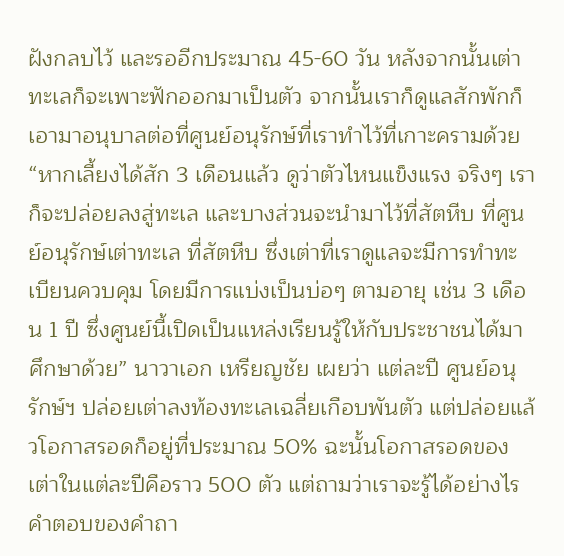ฝังกลบไว้ และรออีกประมาณ 45-60 วัน หลังจากนั้นเต่าทะเลก็จะเพาะฟักออกมาเป็นตัว จากนั้นเราก็ดูแลสักพักก็เอามาอนุบาลต่อที่ศูนย์อนุรักษ์ที่เราทำไว้ที่เกาะครามด้วย “หากเลี้ยงได้สัก 3 เดือนแล้ว ดูว่าตัวไหนแข็งแรง จริงๆ เราก็จะปล่อยลงสู่ทะเล และบางส่วนจะนำมาไว้ที่สัตหีบ ที่ศูนย์อนุรักษ์เต่าทะเล ที่สัตหีบ ซึ่งเต่าที่เราดูแลจะมีการทำทะเบียนควบคุม โดยมีการแบ่งเป็นบ่อๆ ตามอายุ เช่น 3 เดือน 1 ปี ซึ่งศูนย์นี้เปิดเป็นแหล่งเรียนรู้ให้กับประชาชนได้มาศึกษาด้วย” นาวาเอก เหรียญชัย เผยว่า แต่ละปี ศูนย์อนุรักษ์ฯ ปล่อยเต่าลงท้องทะเลเฉลี่ยเกือบพันตัว แต่ปล่อยแล้วโอกาสรอดก็อยู่ที่ประมาณ 50% ฉะนั้นโอกาสรอดของเต่าในแต่ละปีคือราว 500 ตัว แต่ถามว่าเราจะรู้ได้อย่างไร คำตอบของคำถา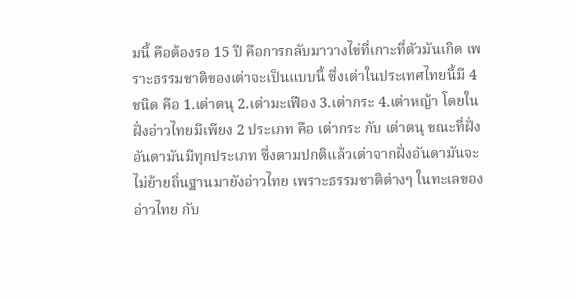มนี้ คือต้องรอ 15 ปี คือการกลับมาวางไข่ที่เกาะที่ตัวมันเกิด เพราะธรรมชาติของเต่าจะเป็นแบบนี้ ซึ่งเต่าในประเทศไทยนี้มี 4 ชนิด คือ 1.เต่าตนุ 2.เต่ามะเฟือง 3.เต่ากระ 4.เต่าหญ้า โดยในฝั่งอ่าวไทยมีเพียง 2 ประเภท คือ เต่ากระ กับ เต่าตนุ ขณะที่ฝั่งอันดามันมีทุกประเภท ซึ่งตามปกติแล้วเต่าจากฝั่งอันดามันจะไม่ย้ายถิ่นฐานมายังอ่าวไทย เพราะธรรมชาติต่างๆ ในทะเลของอ่าวไทย กับ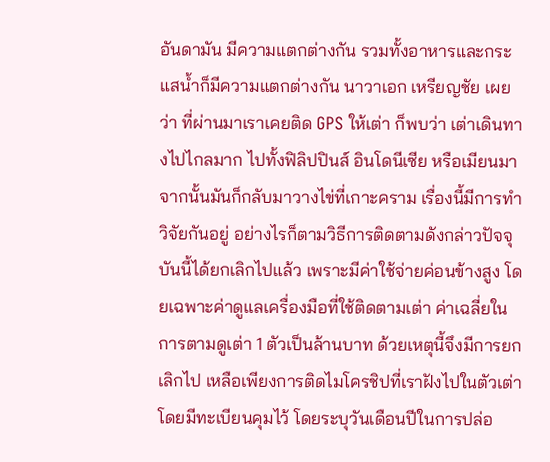อันดามัน มีความแตกต่างกัน รวมทั้งอาหารและกระแสน้ำก็มีความแตกต่างกัน นาวาเอก เหรียญชัย เผยว่า ที่ผ่านมาเราเคยติด GPS ให้เต่า ก็พบว่า เต่าเดินทางไปไกลมาก ไปทั้งฟิลิปปินส์ อินโดนีเซีย หรือเมียนมา จากนั้นมันก็กลับมาวางไข่ที่เกาะคราม เรื่องนี้มีการทำวิจัยกันอยู่ อย่างไรก็ตามวิธีการติดตามดังกล่าวปัจจุบันนี้ได้ยกเลิกไปแล้ว เพราะมีค่าใช้จ่ายค่อนข้างสูง โดยเฉพาะค่าดูแลเครื่องมือที่ใช้ติดตามเต่า ค่าเฉลี่ยในการตามดูเต่า 1 ตัวเป็นล้านบาท ด้วยเหตุนี้จึงมีการยกเลิกไป เหลือเพียงการติดไมโครชิปที่เราฝังไปในตัวเต่า โดยมีทะเบียนคุมไว้ โดยระบุวันเดือนปีในการปล่อ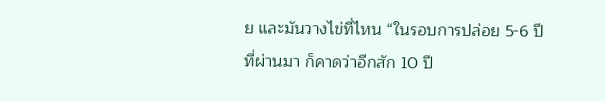ย และมันวางไข่ที่ไหน “ในรอบการปล่อย 5-6 ปีที่ผ่านมา ก็คาดว่าอีกสัก 10 ปี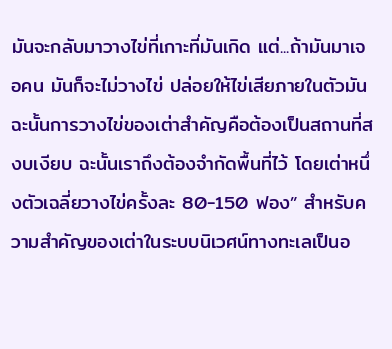มันจะกลับมาวางไข่ที่เกาะที่มันเกิด แต่...ถ้ามันมาเจอคน มันก็จะไม่วางไข่ ปล่อยให้ไข่เสียภายในตัวมัน ฉะนั้นการวางไข่ของเต่าสำคัญคือต้องเป็นสถานที่สงบเงียบ ฉะนั้นเราถึงต้องจำกัดพื้นที่ไว้ โดยเต่าหนึ่งตัวเฉลี่ยวางไข่ครั้งละ 80-150 ฟอง” สำหรับความสำคัญของเต่าในระบบนิเวศน์ทางทะเลเป็นอ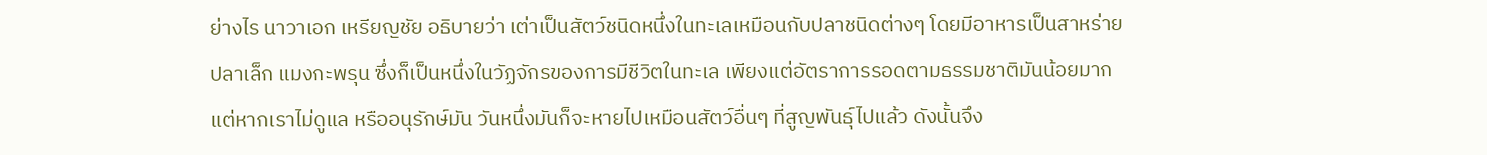ย่างไร นาวาเอก เหรียญชัย อธิบายว่า เต่าเป็นสัตว์ชนิดหนึ่งในทะเลเหมือนกับปลาชนิดต่างๆ โดยมีอาหารเป็นสาหร่าย ปลาเล็ก แมงกะพรุน ซึ่งก็เป็นหนึ่งในวัฏจักรของการมีชีวิตในทะเล เพียงแต่อัตราการรอดตามธรรมชาติมันน้อยมาก แต่หากเราไม่ดูแล หรืออนุรักษ์มัน วันหนึ่งมันก็จะหายไปเหมือนสัตว์อื่นๆ ที่สูญพันธุ์ไปแล้ว ดังนั้นจึง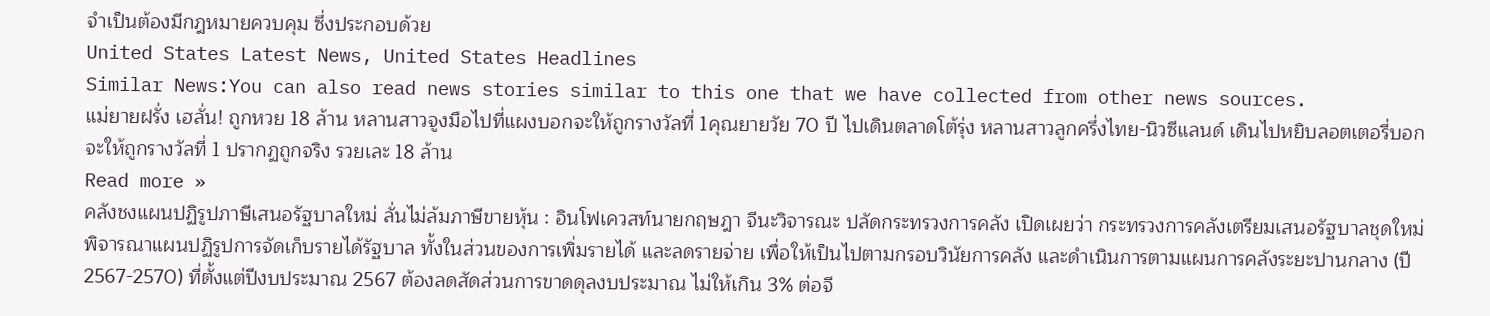จำเป็นต้องมีกฎหมายควบคุม ซึ่งประกอบด้วย
United States Latest News, United States Headlines
Similar News:You can also read news stories similar to this one that we have collected from other news sources.
แม่ยายฝรั่ง เฮลั่น! ถูกหวย 18 ล้าน หลานสาวจูงมือไปที่แผงบอกจะให้ถูกรางวัลที่ 1คุณยายวัย 70 ปี ไปเดินตลาดโต้รุ่ง หลานสาวลูกครึ่งไทย-นิวซีแลนด์ เดินไปหยิบลอตเตอรี่บอกจะให้ถูกรางวัลที่ 1 ปรากฏถูกจริง รวยเละ 18 ล้าน
Read more »
คลังชงแผนปฏิรูปภาษีเสนอรัฐบาลใหม่ ลั่นไม่ล้มภาษีขายหุ้น : อินโฟเควสท์นายกฤษฎา จีนะวิจารณะ ปลัดกระทรวงการคลัง เปิดเผยว่า กระทรวงการคลังเตรียมเสนอรัฐบาลชุดใหม่พิจารณาแผนปฏิรูปการจัดเก็บรายได้รัฐบาล ทั้งในส่วนของการเพิ่มรายได้ และลดรายจ่าย เพื่อให้เป็นไปตามกรอบวินัยการคลัง และดำเนินการตามแผนการคลังระยะปานกลาง (ปี 2567-2570) ที่ตั้งแต่ปีงบประมาณ 2567 ต้องลดสัดส่วนการขาดดุลงบประมาณ ไม่ให้เกิน 3% ต่อจี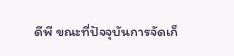ดีพี ขณะที่ปัจจุบันการจัดเก็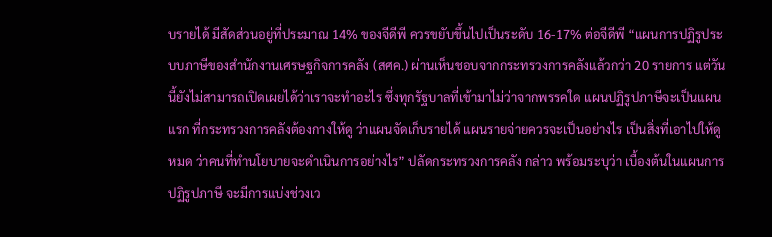บรายได้ มีสัดส่วนอยู่ที่ประมาณ 14% ของจีดีพี ควรขยับขึ้นไปเป็นระดับ 16-17% ต่อจีดีพี “แผนการปฏิรูประบบภาษีของสำนักงานเศรษฐกิจการคลัง (สศค.) ผ่านเห็นชอบจากกระทรวงการคลังแล้วกว่า 20 รายการ แต่วันนี้ยังไม่สามารถเปิดเผยได้ว่าเราจะทำอะไร ซึ่งทุกรัฐบาลที่เข้ามาไม่ว่าจากพรรคใด แผนปฏิรูปภาษีจะเป็นแผนแรก ที่กระทรวงการคลังต้องกางให้ดู ว่าแผนจัดเก็บรายได้ แผนรายจ่ายควรจะเป็นอย่างไร เป็นสิ่งที่เอาไปให้ดูหมด ว่าคนที่ทำนโยบายจะดำเนินการอย่างไร” ปลัดกระทรวงการคลัง กล่าว พร้อมระบุว่า เบื้องต้นในแผนการปฏิรูปภาษี จะมีการแบ่งช่วงเว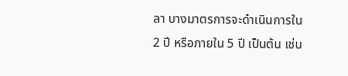ลา บางมาตรการจะดำเนินการใน 2 ปี หรือภายใน 5 ปี เป็นต้น เช่น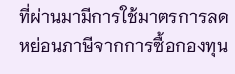ที่ผ่านมามีการใช้มาตรการลดหย่อนภาษีจากการซื้อกองทุน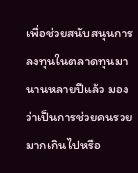เพื่อช่วยสนับสนุนการลงทุนในตลาดทุนมานานหลายปีแล้ว มองว่าเป็นการช่วยคนรวยมากเกินไปหรือ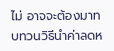ไม่ อาจจะต้องมาทบทวนวิธีนำค่าลดห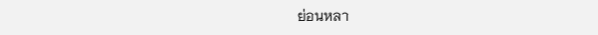ย่อนหลา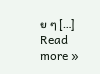ย ๆ […]
Read more »